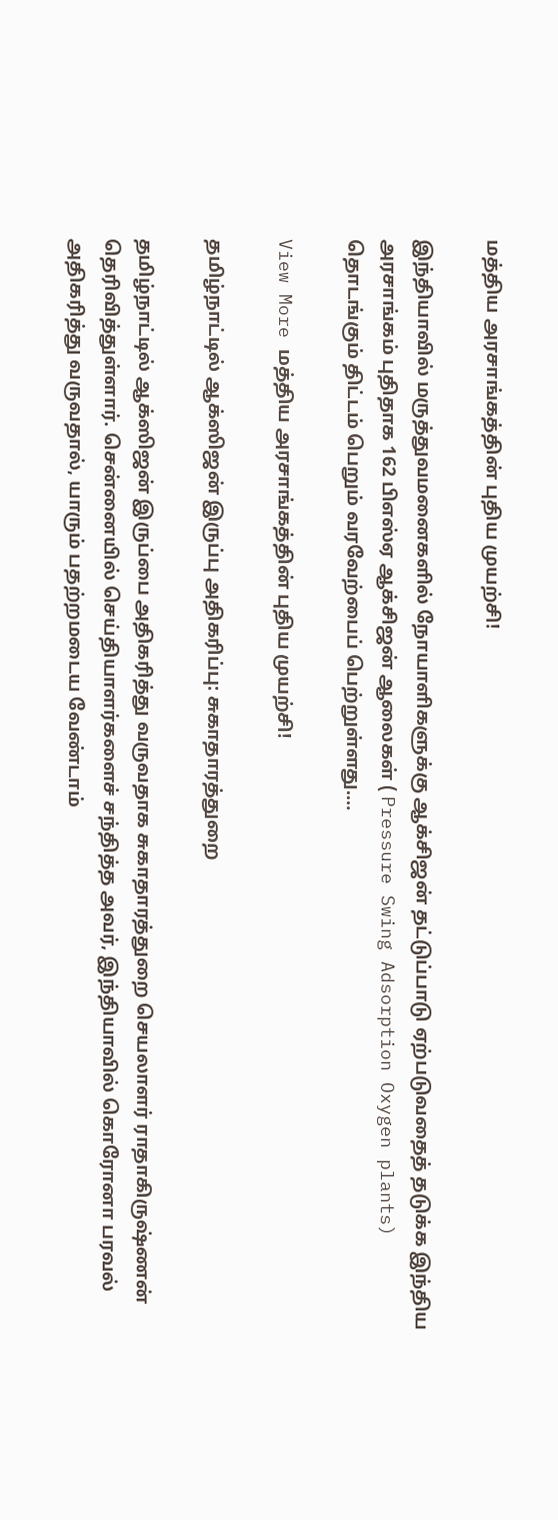மத்திய அரசாங்கத்தின் புதிய முயற்சி!

இந்தியாவில் மருத்துவமனைகளில் நோயாளிகளுக்கு ஆக்சிஜன் தட்டுப்பாடு ஏற்படுவதைத் தடுக்க இந்திய அரசாங்கம் புதிதாக 162 பிஎஸ்ஏ ஆக்சிஜன் ஆலைகள் ( Pressure Swing Adsorption Oxygen plants) தொடங்கும் திட்டம் பெறும் வரவேற்பைப் பெற்றுள்ளது.…

View More மத்திய அரசாங்கத்தின் புதிய முயற்சி!

தமிழ்நாட்டில் ஆக்ஸிஜன் இருப்பு அதிகரிப்பு: சுகாதாரத்துறை

தமிழ்நாட்டில் ஆக்ஸிஜன் இருப்பை அதிகரித்து வருவதாக சுகாதாரத்துறை செயலாளர் ராதாகிருஷ்ணன் தெரிவித்துள்ளார். சென்னையில் செய்தியாளர்களைச் சந்தித்த அவர், இந்தியாவில் கொரோனா பரவல் அதிகரித்து வருவதால், யாரும் பதற்றமடைய வேண்டாம்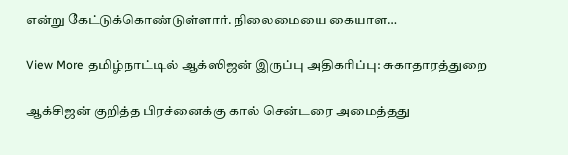என்று கேட்டுக்கொண்டுள்ளார். நிலைமையை கையாள…

View More தமிழ்நாட்டில் ஆக்ஸிஜன் இருப்பு அதிகரிப்பு: சுகாதாரத்துறை

ஆக்சிஜன் குறித்த பிரச்னைக்கு கால் சென்டரை அமைத்தது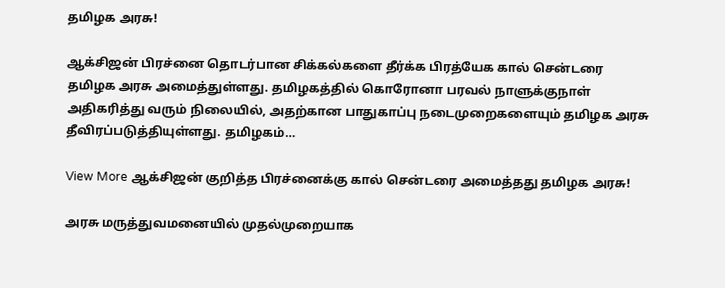தமிழக அரசு!

ஆக்சிஜன் பிரச்னை தொடர்பான சிக்கல்களை தீர்க்க பிரத்யேக கால் சென்டரை தமிழக அரசு அமைத்துள்ளது. தமிழகத்தில் கொரோனா பரவல் நாளுக்குநாள் அதிகரித்து வரும் நிலையில், அதற்கான பாதுகாப்பு நடைமுறைகளையும் தமிழக அரசு தீவிரப்படுத்தியுள்ளது. தமிழகம்…

View More ஆக்சிஜன் குறித்த பிரச்னைக்கு கால் சென்டரை அமைத்தது தமிழக அரசு!

அரசு மருத்துவமனையில் முதல்முறையாக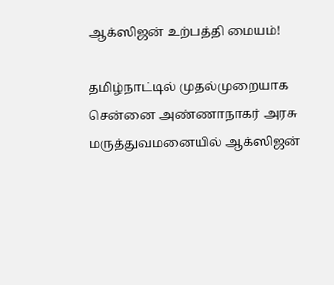ஆக்ஸிஜன் உற்பத்தி மையம்!

தமிழ்நாட்டில் முதல்முறையாக சென்னை அண்ணாநாகர் அரசு மருத்துவமனையில் ஆக்ஸிஜன்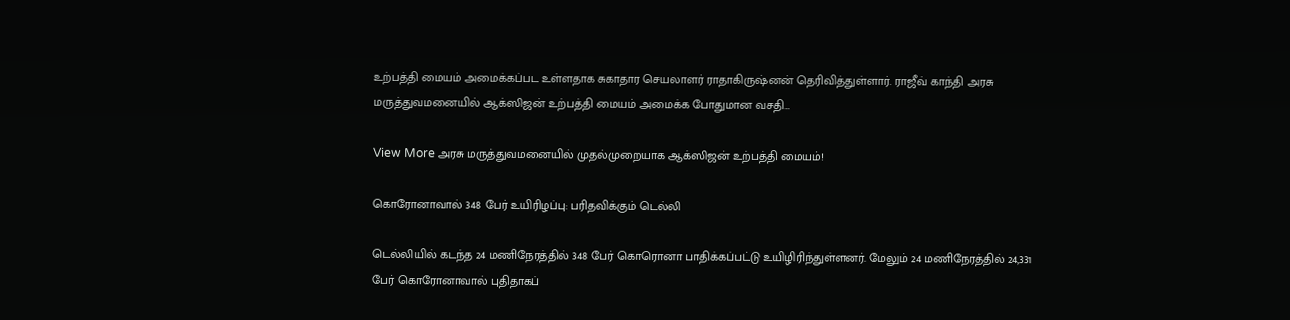உற்பத்தி மையம் அமைக்கப்பட உள்ளதாக சுகாதார செயலாளர் ராதாகிருஷ்னன் தெரிவித்துள்ளார். ராஜீவ் காந்தி அரசு மருத்துவமனையில் ஆக்ஸிஜன் உற்பத்தி மையம் அமைக்க போதுமான வசதி…

View More அரசு மருத்துவமனையில் முதல்முறையாக ஆக்ஸிஜன் உற்பத்தி மையம்!

கொரோனாவால் 348 பேர் உயிரிழப்பு: பரிதவிக்கும் டெல்லி

டெல்லியில் கடந்த 24 மணிநேரத்தில் 348 பேர் கொரொனா பாதிக்கப்பட்டு உயிழிரிந்துள்ளனர். மேலும் 24 மணிநேரத்தில் 24,331 பேர் கொரோனாவால் புதிதாகப்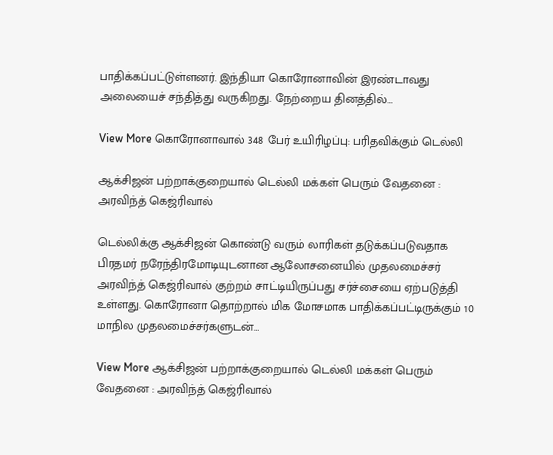பாதிக்கப்பட்டுள்ளனர். இந்தியா கொரோனாவின் இரண்டாவது அலையைச் சந்தித்து வருகிறது. நேற்றைய தினத்தில்…

View More கொரோனாவால் 348 பேர் உயிரிழப்பு: பரிதவிக்கும் டெல்லி

ஆக்சிஜன் பற்றாக்குறையால் டெல்லி மக்கள் பெரும் வேதனை : அரவிந்த் கெஜ்ரிவால்

டெல்லிக்கு ஆக்சிஜன் கொண்டு வரும் லாரிகள் தடுக்கப்படுவதாக பிரதமர் நரேந்திரமோடியுடனான ஆலோசனையில் முதலமைச்சர் அரவிந்த் கெஜ்ரிவால் குற்றம் சாட்டியிருப்பது சர்ச்சையை ஏற்படுத்தி உள்ளது. கொரோனா தொற்றால் மிக மோசமாக பாதிக்கப்பட்டிருக்கும் 10 மாநில முதலமைச்சர்களுடன்…

View More ஆக்சிஜன் பற்றாக்குறையால் டெல்லி மக்கள் பெரும் வேதனை : அரவிந்த் கெஜ்ரிவால்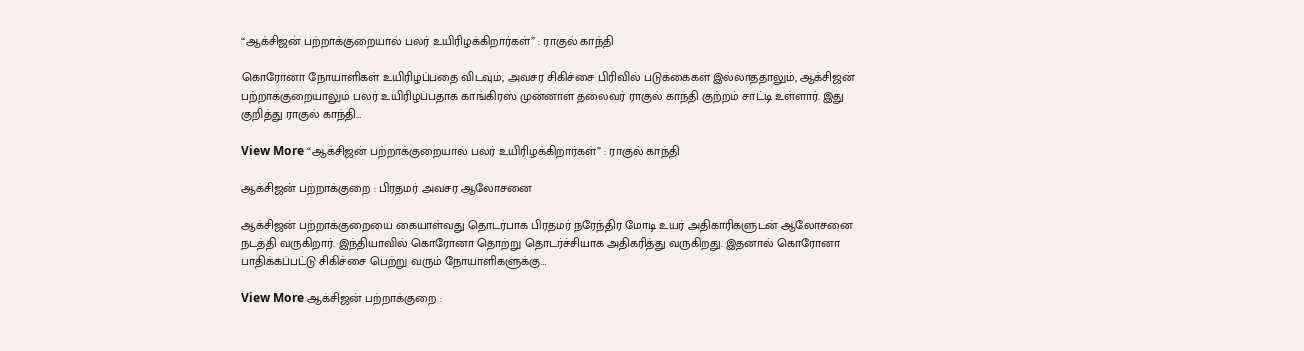“ஆக்சிஜன் பற்றாக்குறையால் பலர் உயிரிழக்கிறார்கள்” : ராகுல் காந்தி

கொரோனா நோயாளிகள் உயிரிழப்பதை விடவும், அவசர சிகிச்சை பிரிவில் படுக்கைகள் இல்லாததாலும், ஆக்சிஜன் பற்றாக்குறையாலும் பலர் உயிரிழப்பதாக காங்கிரஸ் முன்னாள் தலைவர் ராகுல் காந்தி குற்றம் சாட்டி உள்ளார். இது குறித்து ராகுல் காந்தி…

View More “ஆக்சிஜன் பற்றாக்குறையால் பலர் உயிரிழக்கிறார்கள்” : ராகுல் காந்தி

ஆக்சிஜன் பற்றாக்குறை : பிரதமர் அவசர ஆலோசனை

ஆக்சிஜன் பற்றாக்குறையை கையாள்வது தொடர்பாக பிரதமர் நரேந்திர மோடி உயர் அதிகாரிகளுடன் ஆலோசனை நடத்தி வருகிறார். இந்தியாவில் கொரோனா தொற்று தொடர்ச்சியாக அதிகரித்து வருகிறது. இதனால் கொரோனா பாதிக்கப்பட்டு சிகிச்சை பெற்று வரும் நோயாளிகளுக்கு…

View More ஆக்சிஜன் பற்றாக்குறை :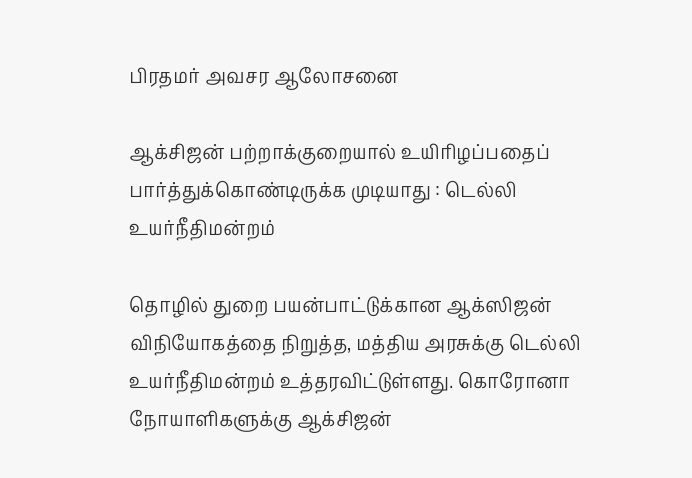பிரதமர் அவசர ஆலோசனை

ஆக்சிஜன் பற்றாக்குறையால் உயிரிழப்பதைப் பார்த்துக்கொண்டிருக்க முடியாது : டெல்லி உயர்நீதிமன்றம்

தொழில் துறை பயன்பாட்டுக்கான ஆக்ஸிஜன் விநியோகத்தை நிறுத்த, மத்திய அரசுக்கு டெல்லி உயர்நீதிமன்றம் உத்தரவிட்டுள்ளது. கொரோனா நோயாளிகளுக்கு ஆக்சிஜன்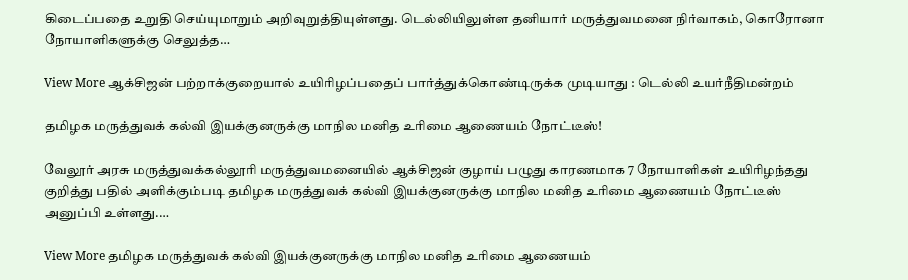கிடைப்பதை உறுதி செய்யுமாறும் அறிவுறுத்தியுள்ளது. டெல்லியிலுள்ள தனியார் மருத்துவமனை நிர்வாகம், கொரோனா நோயாளிகளுக்கு செலுத்த…

View More ஆக்சிஜன் பற்றாக்குறையால் உயிரிழப்பதைப் பார்த்துக்கொண்டிருக்க முடியாது : டெல்லி உயர்நீதிமன்றம்

தமிழக மருத்துவக் கல்வி இயக்குனருக்கு மாநில மனித உரிமை ஆணையம் நோட்டீஸ்!

வேலூர் அரசு மருத்துவக்கல்லூரி மருத்துவமனையில் ஆக்சிஜன் குழாய் பழுது காரணமாக 7 நோயாளிகள் உயிரிழந்தது குறித்து பதில் அளிக்கும்படி தமிழக மருத்துவக் கல்வி இயக்குனருக்கு மாநில மனித உரிமை ஆணையம் நோட்டீஸ் அனுப்பி உள்ளது.…

View More தமிழக மருத்துவக் கல்வி இயக்குனருக்கு மாநில மனித உரிமை ஆணையம்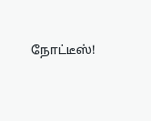நோட்டீஸ்!